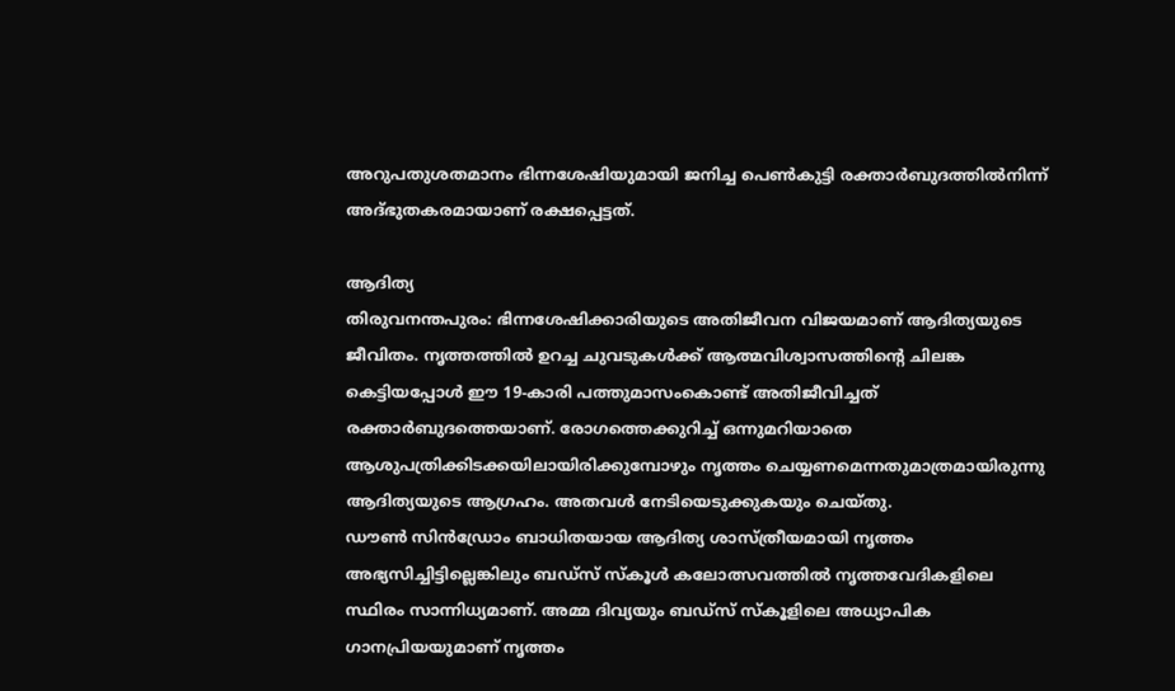അറുപതുശതമാനം ഭിന്നശേഷിയുമായി ജനിച്ച പെൺകുട്ടി രക്താർബുദത്തിൽനിന്ന് അദ്ഭുതകരമായാണ് രക്ഷപ്പെട്ടത്.

ആദിത്യ
തിരുവനന്തപുരം: ഭിന്നശേഷിക്കാരിയുടെ അതിജീവന വിജയമാണ് ആദിത്യയുടെ ജീവിതം. നൃത്തത്തിൽ ഉറച്ച ചുവടുകൾക്ക് ആത്മവിശ്വാസത്തിന്റെ ചിലങ്ക കെട്ടിയപ്പോൾ ഈ 19-കാരി പത്തുമാസംകൊണ്ട് അതിജീവിച്ചത് രക്താർബുദത്തെയാണ്. രോഗത്തെക്കുറിച്ച് ഒന്നുമറിയാതെ ആശുപത്രിക്കിടക്കയിലായിരിക്കുമ്പോഴും നൃത്തം ചെയ്യണമെന്നതുമാത്രമായിരുന്നു ആദിത്യയുടെ ആഗ്രഹം. അതവൾ നേടിയെടുക്കുകയും ചെയ്തു.
ഡൗൺ സിൻഡ്രോം ബാധിതയായ ആദിത്യ ശാസ്ത്രീയമായി നൃത്തം അഭ്യസിച്ചിട്ടില്ലെങ്കിലും ബഡ്സ് സ്കൂൾ കലോത്സവത്തിൽ നൃത്തവേദികളിലെ സ്ഥിരം സാന്നിധ്യമാണ്. അമ്മ ദിവ്യയും ബഡ്സ് സ്കൂളിലെ അധ്യാപിക ഗാനപ്രിയയുമാണ് നൃത്തം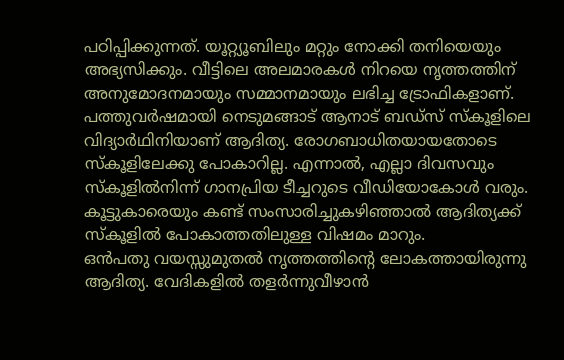പഠിപ്പിക്കുന്നത്. യൂറ്റ്യൂബിലും മറ്റും നോക്കി തനിയെയും അഭ്യസിക്കും. വീട്ടിലെ അലമാരകൾ നിറയെ നൃത്തത്തിന് അനുമോദനമായും സമ്മാനമായും ലഭിച്ച ട്രോഫികളാണ്.
പത്തുവർഷമായി നെടുമങ്ങാട് ആനാട് ബഡ്സ് സ്കൂളിലെ വിദ്യാർഥിനിയാണ് ആദിത്യ. രോഗബാധിതയായതോടെ സ്കൂളിലേക്കു പോകാറില്ല. എന്നാൽ, എല്ലാ ദിവസവും സ്കൂളിൽനിന്ന് ഗാനപ്രിയ ടീച്ചറുടെ വീഡിയോകോൾ വരും. കൂട്ടുകാരെയും കണ്ട് സംസാരിച്ചുകഴിഞ്ഞാൽ ആദിത്യക്ക് സ്കൂളിൽ പോകാത്തതിലുള്ള വിഷമം മാറും.
ഒൻപതു വയസ്സുമുതൽ നൃത്തത്തിന്റെ ലോകത്തായിരുന്നു ആദിത്യ. വേദികളിൽ തളർന്നുവീഴാൻ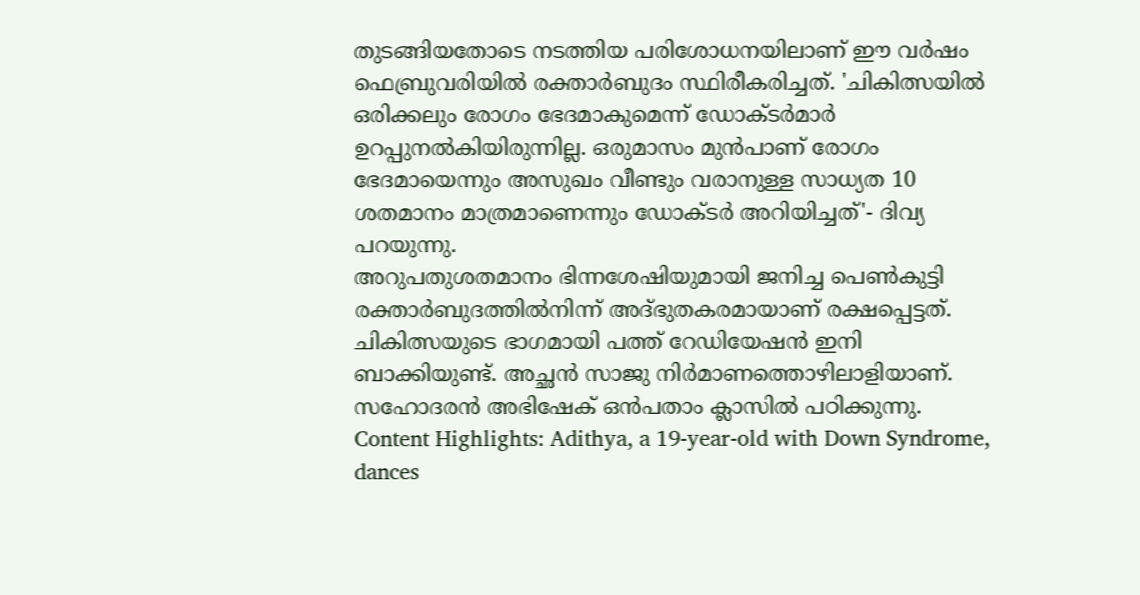തുടങ്ങിയതോടെ നടത്തിയ പരിശോധനയിലാണ് ഈ വർഷം ഫെബ്രുവരിയിൽ രക്താർബുദം സ്ഥിരീകരിച്ചത്. 'ചികിത്സയിൽ ഒരിക്കലും രോഗം ഭേദമാകുമെന്ന് ഡോക്ടർമാർ ഉറപ്പുനൽകിയിരുന്നില്ല. ഒരുമാസം മുൻപാണ് രോഗം ഭേദമായെന്നും അസുഖം വീണ്ടും വരാനുള്ള സാധ്യത 10 ശതമാനം മാത്രമാണെന്നും ഡോക്ടർ അറിയിച്ചത്'- ദിവ്യ പറയുന്നു.
അറുപതുശതമാനം ഭിന്നശേഷിയുമായി ജനിച്ച പെൺകുട്ടി രക്താർബുദത്തിൽനിന്ന് അദ്ഭുതകരമായാണ് രക്ഷപ്പെട്ടത്. ചികിത്സയുടെ ഭാഗമായി പത്ത് റേഡിയേഷൻ ഇനി ബാക്കിയുണ്ട്. അച്ഛൻ സാജു നിർമാണത്തൊഴിലാളിയാണ്. സഹോദരൻ അഭിഷേക് ഒൻപതാം ക്ലാസിൽ പഠിക്കുന്നു.
Content Highlights: Adithya, a 19-year-old with Down Syndrome, dances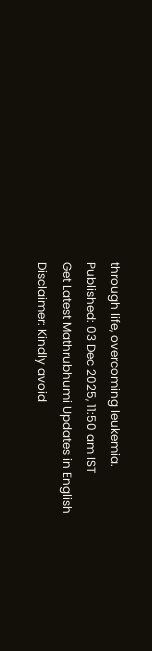through life, overcoming leukemia.
Published: 03 Dec 2025, 11:50 am IST
Get Latest Mathrubhumi Updates in English
Disclaimer: Kindly avoid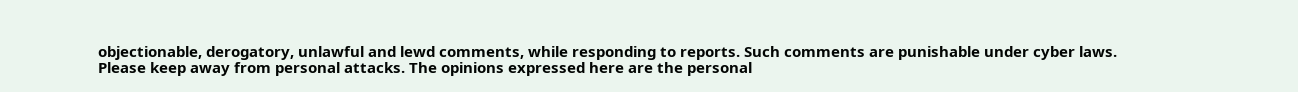objectionable, derogatory, unlawful and lewd comments, while responding to reports. Such comments are punishable under cyber laws. Please keep away from personal attacks. The opinions expressed here are the personal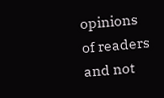opinions of readers and not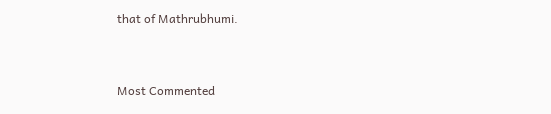that of Mathrubhumi.


Most Commented